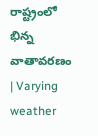రాష్ట్రంలో భిన్న వాతావరణం | Varying weather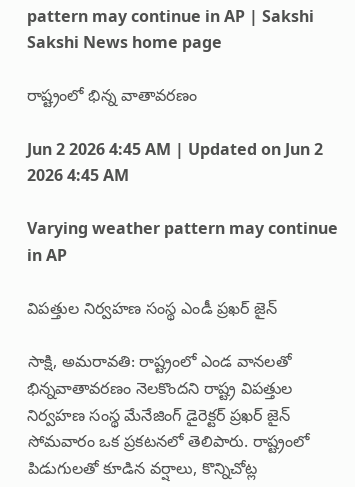pattern may continue in AP | Sakshi
Sakshi News home page

రాష్ట్రంలో భిన్న వాతావరణం

Jun 2 2026 4:45 AM | Updated on Jun 2 2026 4:45 AM

Varying weather pattern may continue in AP

విపత్తుల నిర్వహణ సంస్థ ఎండీ ప్రఖర్‌ జైన్‌

సాక్షి, అమరావతి: రాష్ట్రంలో ఎండ వానలతో భిన్నవాతావరణం నెలకొందని రాష్ట్ర విపత్తుల నిర్వహణ సంస్థ మేనేజింగ్‌ డైరెక్టర్‌ ప్రఖర్‌ జైన్‌ సోమవారం ఒక ప్రకటనలో తెలిపారు. రాష్ట్రంలో పిడుగులతో కూడిన వర్షాలు, కొన్నిచోట్ల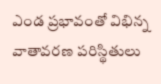ఎండ ప్రభావంతో విభిన్న వాతావరణ పరిస్థితులు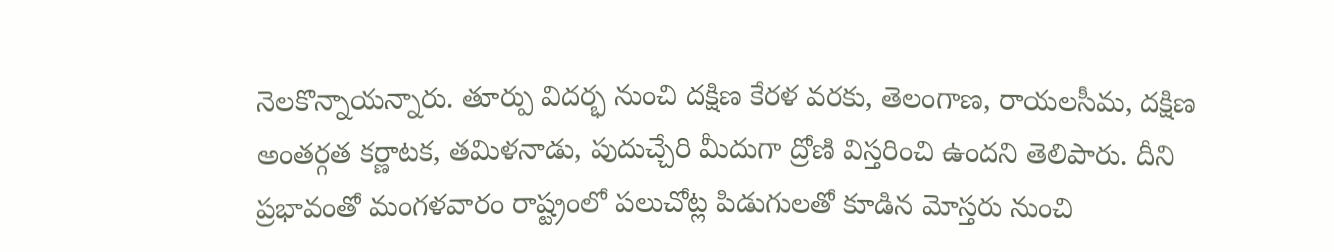నెలకొన్నాయన్నారు. తూర్పు విదర్భ నుంచి దక్షిణ కేరళ వరకు, తెలంగాణ, రాయలసీమ, దక్షిణ అంతర్గత కర్ణాటక, తమిళనాడు, పుదుచ్చేరి మీదుగా ద్రోణి విస్తరించి ఉందని తెలిపారు. దీని ప్రభావంతో మంగళవారం రాష్ట్రంలో పలుచోట్ల పిడుగులతో కూడిన మోస్తరు నుంచి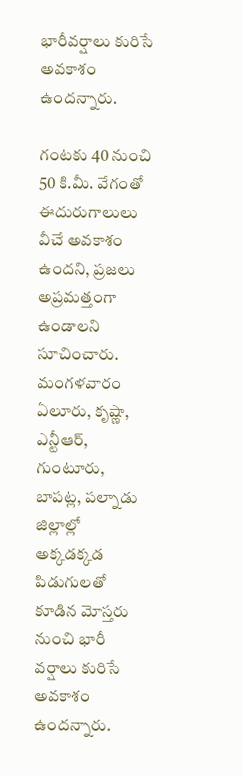భారీవర్షాలు కురిసే అవకాశం ఉందన్నారు.

గంటకు 40 నుంచి 50 కి.మీ. వేగంతో ఈదురుగాలులు వీచే అవకాశం ఉందని, ప్రజలు అప్రమత్తంగా ఉండాలని సూచించారు. మంగళవారం ఏలూరు, కృష్ణా, ఎన్టీఆర్, గుంటూరు, బాపట్ల, పల్నాడు జిల్లాల్లో అక్కడక్కడ పిడుగులతో కూడిన మోస్తరు నుంచి భారీ వర్షాలు కురిసే అవకాశం ఉందన్నారు.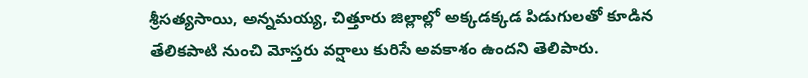శ్రీసత్యసాయి, అన్నమయ్య, చిత్తూరు జిల్లాల్లో అక్కడక్కడ పిడుగులతో కూడిన తేలికపాటి నుంచి మోస్తరు వర్షాలు కురిసే అవకాశం ఉందని తెలిపారు.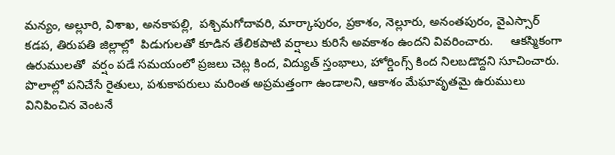మన్యం, అల్లూరి, విశాఖ, అనకాపల్లి,  పశ్చిమగోదావరి, మార్కాపురం, ప్రకాశం, నెల్లూరు, అనంతపురం, వైఎస్సార్‌ కడప, తిరుపతి జిల్లాల్లో  పిడుగులతో కూడిన తేలికపాటి వర్షాలు కురిసే అవకాశం ఉందని వివరించారు.     ఆకస్మికంగా ఉరుములతో  వర్షం పడే సమయంలో ప్రజలు చెట్ల కింద, విద్యుత్‌ స్తంభాలు, హోర్డింగ్స్‌ కింద నిలబడొద్దని సూచించారు. పొలాల్లో పనిచేసే రైతులు, పశుకాపరులు మరింత అప్రమత్తంగా ఉండాలని, ఆకాశం మేఘావృతమై ఉరుములు వినిపించిన వెంటనే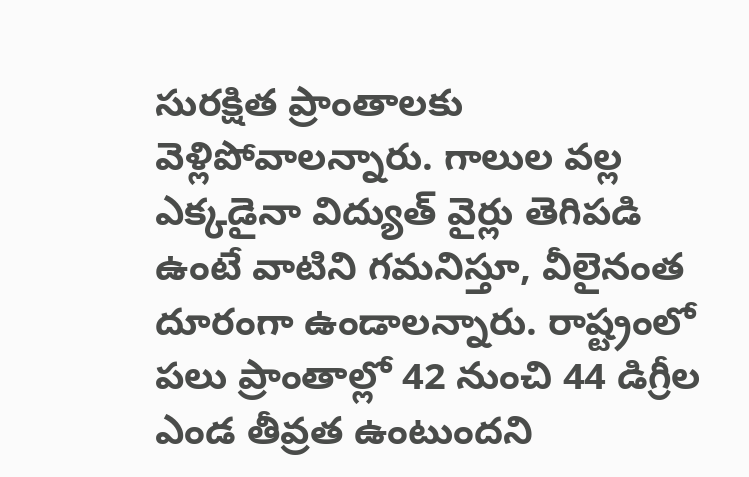సురక్షిత ప్రాంతాలకు వెళ్లిపోవాలన్నారు. గాలుల వల్ల ఎక్కడైనా విద్యుత్‌ వైర్లు తెగిపడి ఉంటే వాటిని గమనిస్తూ, వీలైనంత దూరంగా ఉండాలన్నారు. రాష్ట్రంలో పలు ప్రాంతాల్లో 42 నుంచి 44 డిగ్రీల ఎండ తీవ్రత ఉంటుందని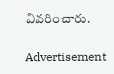వివరించారు.

Advertisement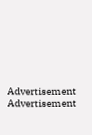Advertisement
Advertisement